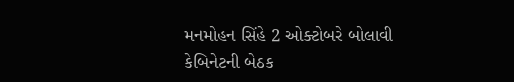મનમોહન સિંહે 2 ઓક્ટોબરે બોલાવી કેબિનેટની બેઠક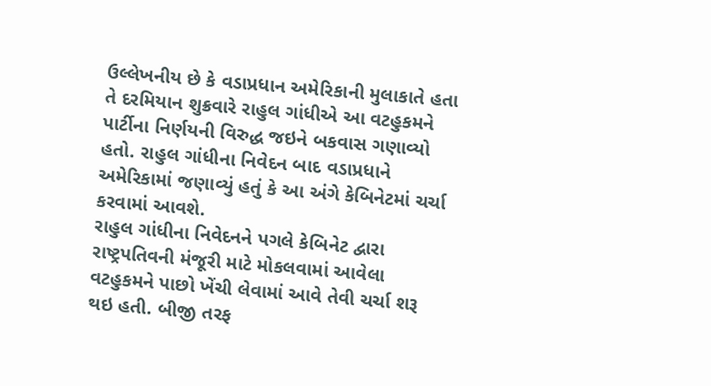ઉલ્લેખનીય છે કે વડાપ્રધાન અમેરિકાની મુલાકાતે હતા તે દરમિયાન શુક્રવારે રાહુલ ગાંધીએ આ વટહુકમને પાર્ટીના નિર્ણયની વિરુદ્ધ જઇને બકવાસ ગણાવ્યો હતો. રાહુલ ગાંધીના નિવેદન બાદ વડાપ્રધાને અમેરિકામાં જણાવ્યું હતું કે આ અંગે કેબિનેટમાં ચર્ચા કરવામાં આવશે.
રાહુલ ગાંધીના નિવેદનને પગલે કેબિનેટ દ્વારા રાષ્ટ્રપતિવની મંજૂરી માટે મોકલવામાં આવેલા વટહુકમને પાછો ખેંચી લેવામાં આવે તેવી ચર્ચા શરૂ થઇ હતી. બીજી તરફ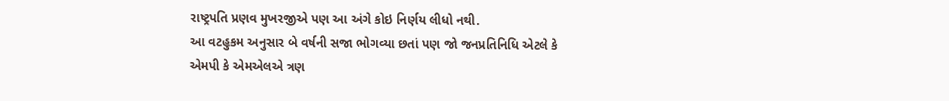રાષ્ટ્રપતિ પ્રણવ મુખરજીએ પણ આ અંગે કોઇ નિર્ણય લીધો નથી.
આ વટહુકમ અનુસાર બે વર્ષની સજા ભોગવ્યા છતાં પણ જો જનપ્રતિનિધિ એટલે કે એમપી કે એમએલએ ત્રણ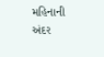મહિનાની અંદર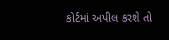કોર્ટમાં અપીલ કરશે તો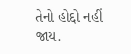તેનો હોદ્દો નહીં જાય.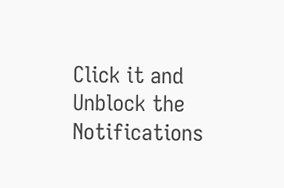Click it and Unblock the Notifications